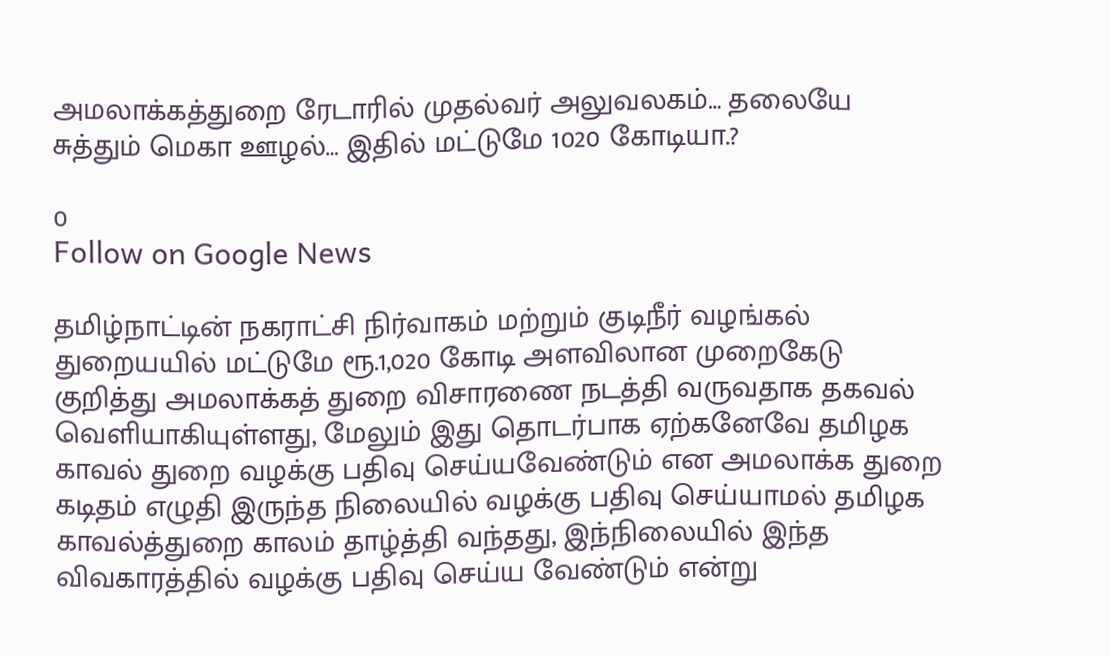அமலாக்கத்துறை ரேடாரில் முதல்வர் அலுவலகம்… தலையே சுத்தும் மெகா ஊழல்… இதில் மட்டுமே 1020 கோடியா.?

0
Follow on Google News

தமிழ்நாட்டின் நகராட்சி நிர்வாகம் மற்றும் குடிநீர் வழங்கல் துறையயில் மட்டுமே ரூ.1,020 கோடி அளவிலான முறைகேடு குறித்து அமலாக்கத் துறை விசாரணை நடத்தி வருவதாக தகவல் வெளியாகியுள்ளது, மேலும் இது தொடர்பாக ஏற்கனேவே தமிழக காவல் துறை வழக்கு பதிவு செய்யவேண்டும் என அமலாக்க துறை கடிதம் எழுதி இருந்த நிலையில் வழக்கு பதிவு செய்யாமல் தமிழக காவல்த்துறை காலம் தாழ்த்தி வந்தது, இந்நிலையில் இந்த விவகாரத்தில் வழக்கு பதிவு செய்ய வேண்டும் என்று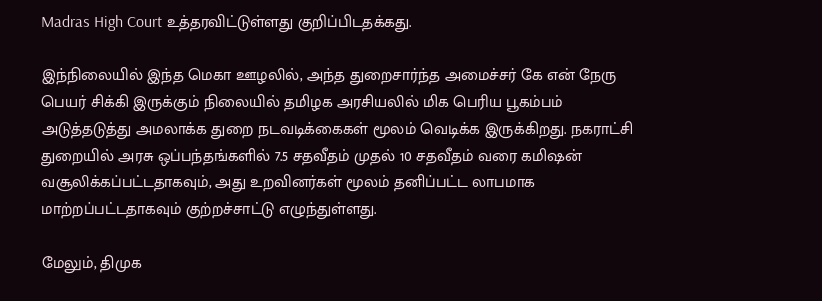Madras High Court உத்தரவிட்டுள்ளது குறிப்பிடதக்கது.

இந்நிலையில் இந்த மெகா ஊழலில், அந்த துறைசார்ந்த அமைச்சர் கே என் நேரு பெயர் சிக்கி இருக்கும் நிலையில் தமிழக அரசியலில் மிக பெரிய பூகம்பம் அடுத்தடுத்து அமலாக்க துறை நடவடிக்கைகள் மூலம் வெடிக்க இருக்கிறது. நகராட்சி துறையில் அரசு ஒப்பந்தங்களில் 7.5 சதவீதம் முதல் 10 சதவீதம் வரை கமிஷன் வசூலிக்கப்பட்டதாகவும், அது உறவினர்கள் மூலம் தனிப்பட்ட லாபமாக மாற்றப்பட்டதாகவும் குற்றச்சாட்டு எழுந்துள்ளது.

மேலும், திமுக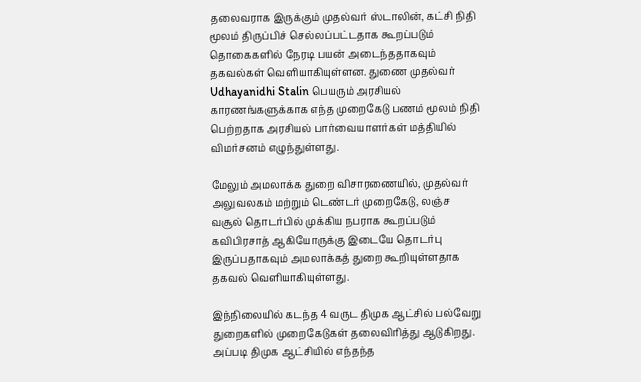தலைவராக இருக்கும் முதல்வர் ஸ்டாலின், கட்சி நிதி மூலம் திருப்பிச் செல்லப்பட்டதாக கூறப்படும் தொகைகளில் நேரடி பயன் அடைந்ததாகவும் தகவல்கள் வெளியாகியுள்ளன. துணை முதல்வர் Udhayanidhi Stalin பெயரும் அரசியல் காரணங்களுக்காக எந்த முறைகேடு பணம் மூலம் நிதி பெற்றதாக அரசியல் பார்வையாளர்கள் மத்தியில் விமர்சனம் எழுந்துள்ளது.

மேலும் அமலாக்க துறை விசாரணையில், முதல்வர் அலுவலகம் மற்றும் டெண்டர் முறைகேடு, லஞ்ச வசூல் தொடர்பில் முக்கிய நபராக கூறப்படும் கவிபிரசாத் ஆகியோருக்கு இடையே தொடர்பு இருப்பதாகவும் அமலாக்கத் துறை கூறியுள்ளதாக தகவல் வெளியாகியுள்ளது.

இந்நிலையில் கடந்த 4 வருட திமுக ஆட்சில் பல்வேறு துறைகளில் முறைகேடுகள் தலைவிரித்து ஆடுகிறது. அப்படி திமுக ஆட்சியில் எந்தந்த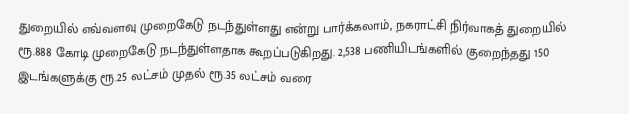துறையில் எவ்வளவு முறைகேடு நடந்துள்ளது என்று பார்க்கலாம், நகராட்சி நிர்வாகத் துறையில் ரூ.888 கோடி முறைகேடு நடந்துள்ளதாக கூறப்படுகிறது. 2,538 பணியிடங்களில் குறைந்தது 150 இடங்களுக்கு ரூ.25 லட்சம் முதல் ரூ.35 லட்சம் வரை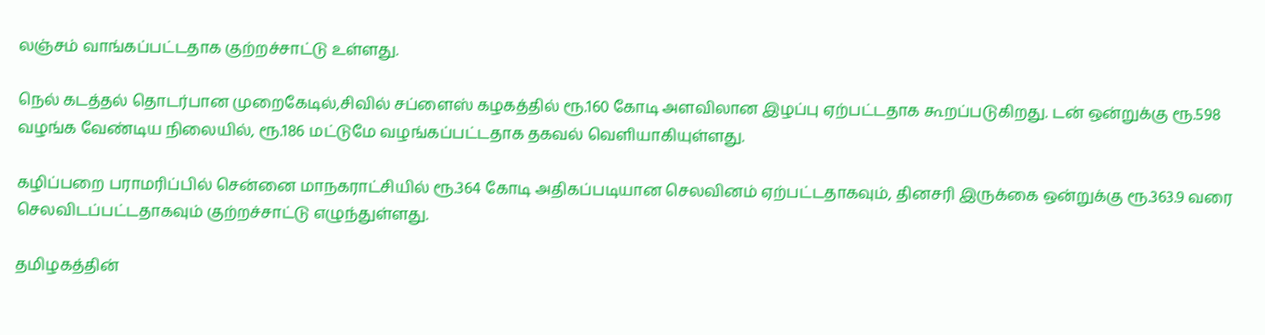லஞ்சம் வாங்கப்பட்டதாக குற்றச்சாட்டு உள்ளது.

நெல் கடத்தல் தொடர்பான முறைகேடில்,சிவில் சப்ளைஸ் கழகத்தில் ரூ.160 கோடி அளவிலான இழப்பு ஏற்பட்டதாக கூறப்படுகிறது. டன் ஒன்றுக்கு ரூ.598 வழங்க வேண்டிய நிலையில், ரூ.186 மட்டுமே வழங்கப்பட்டதாக தகவல் வெளியாகியுள்ளது.

கழிப்பறை பராமரிப்பில் சென்னை மாநகராட்சியில் ரூ.364 கோடி அதிகப்படியான செலவினம் ஏற்பட்டதாகவும், தினசரி இருக்கை ஒன்றுக்கு ரூ.363.9 வரை செலவிடப்பட்டதாகவும் குற்றச்சாட்டு எழுந்துள்ளது.

தமிழகத்தின்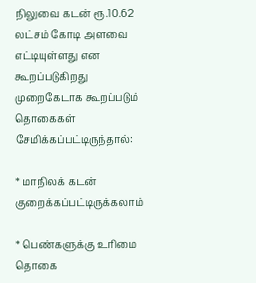நிலுவை கடன் ரூ.10.62 லட்சம் கோடி அளவை எட்டியுள்ளது என கூறப்படுகிறது முறைகேடாக கூறப்படும் தொகைகள் சேமிக்கப்பட்டிருந்தால்:

* மாநிலக் கடன் குறைக்கப்பட்டிருக்கலாம்

* பெண்களுக்கு உரிமை தொகை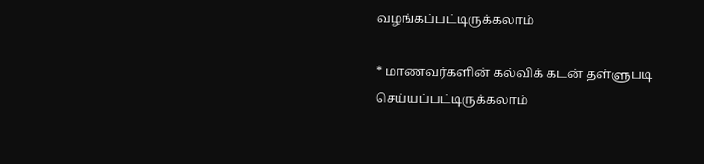வழங்கப்பட்டிருக்கலாம்

* மாணவர்களின் கல்விக் கடன் தள்ளுபடி செய்யப்பட்டிருக்கலாம்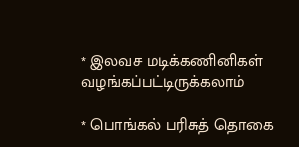* இலவச மடிக்கணினிகள் வழங்கப்பட்டிருக்கலாம்

* பொங்கல் பரிசுத் தொகை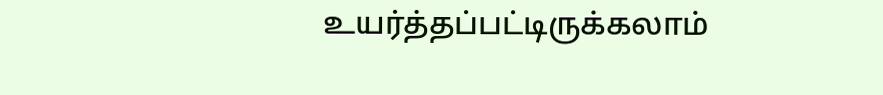உயர்த்தப்பட்டிருக்கலாம்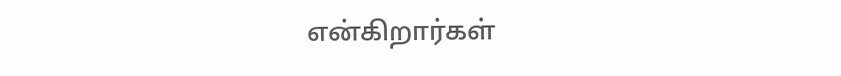என்கிறார்கள்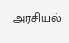அரசியல்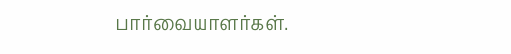பார்வையாளர்கள்.